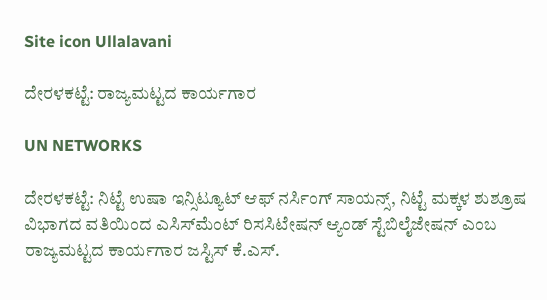Site icon Ullalavani

ದೇರಳಕಟ್ಟೆ: ರಾಜ್ಯಮಟ್ಟದ ಕಾರ್ಯಗಾರ

UN NETWORKS

ದೇರಳಕಟ್ಟೆ: ನಿಟ್ಟೆ ಉಷಾ ಇನ್ಸಿಟ್ಯೂಟ್ ಆಫ್ ನರ್ಸಿಂಗ್ ಸಾಯನ್ಸ್, ನಿಟ್ಟೆ ಮಕ್ಕಳ ಶುಶ್ರೂಷ ವಿಭಾಗದ ವತಿಯಿಂದ ಎಸಿಸ್‍ಮೆಂಟ್ ರಿಸಸಿಟೇಷನ್ ಆ್ಯಂಡ್ ಸ್ಟೆಬಿಲೈಜೇಷನ್ ಎಂಬ ರಾಜ್ಯಮಟ್ಟದ ಕಾರ್ಯಗಾರ ಜಸ್ಟಿಸ್ ಕೆ.ಎಸ್.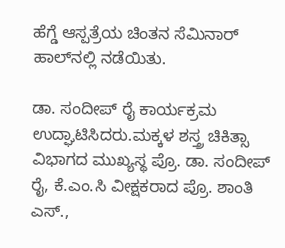ಹೆಗ್ಡೆ ಆಸ್ಪತ್ರೆಯ ಚಿಂತನ ಸೆಮಿನಾರ್ ಹಾಲ್‍ನಲ್ಲಿ ನಡೆಯಿತು.

ಡಾ. ಸಂದೀಪ್ ರೈ ಕಾರ್ಯಕ್ರಮ ಉದ್ಘಾಟಿಸಿದರು.ಮಕ್ಕಳ ಶಸ್ತ್ರ ಚಿಕಿತ್ಸಾ ವಿಭಾಗದ ಮುಖ್ಯಸ್ಥ ಪ್ರೊ. ಡಾ. ಸಂದೀಪ್ ರೈ, ಕೆ.ಎಂ.ಸಿ ವೀಕ್ಷಕರಾದ ಪ್ರೊ. ಶಾಂತಿ ಎಸ್.,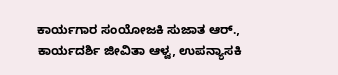ಕಾರ್ಯಗಾರ ಸಂಯೋಜಕಿ ಸುಜಾತ ಆರ್., ಕಾರ್ಯದರ್ಶಿ ಜೀವಿತಾ ಆಳ್ವ, ಉಪನ್ಯಾಸಕಿ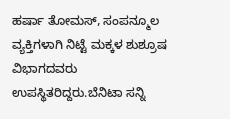ಹರ್ಷಾ ತೋಮಸ್, ಸಂಪನ್ಮೂಲ ವ್ಯಕ್ತಿಗಳಾಗಿ ನಿಟ್ಟೆ ಮಕ್ಕಳ ಶುಶ್ರೂಷ ವಿಭಾಗದವರು ಉಪಸ್ಥಿತರಿದ್ದರು.ಬೆನಿಟಾ ಸನ್ನಿ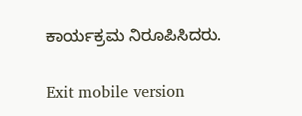ಕಾರ್ಯಕ್ರಮ ನಿರೂಪಿಸಿದರು.

Exit mobile version